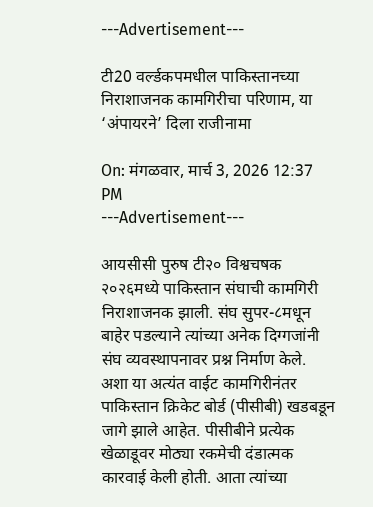---Advertisement---

टी20 वर्ल्डकपमधील पाकिस्तानच्या निराशाजनक कामगिरीचा परिणाम, या ‘अंपायरने’ दिला राजीनामा

On: मंगळवार, मार्च 3, 2026 12:37 PM
---Advertisement---

आयसीसी पुरुष टी२० विश्वचषक २०२६मध्ये पाकिस्तान संघाची कामगिरी निराशाजनक झाली. संघ सुपर-८मधून बाहेर पडल्याने त्यांच्या अनेक दिग्गजांनी संघ व्यवस्थापनावर प्रश्न निर्माण केले. अशा या अत्यंत वाईट कामगिरीनंतर पाकिस्तान क्रिकेट बोर्ड (पीसीबी) खडबडून जागे झाले आहेत. पीसीबीने प्रत्येक खेळाडूवर मोठ्या रकमेची दंडात्मक कारवाई केली होती. आता त्यांच्या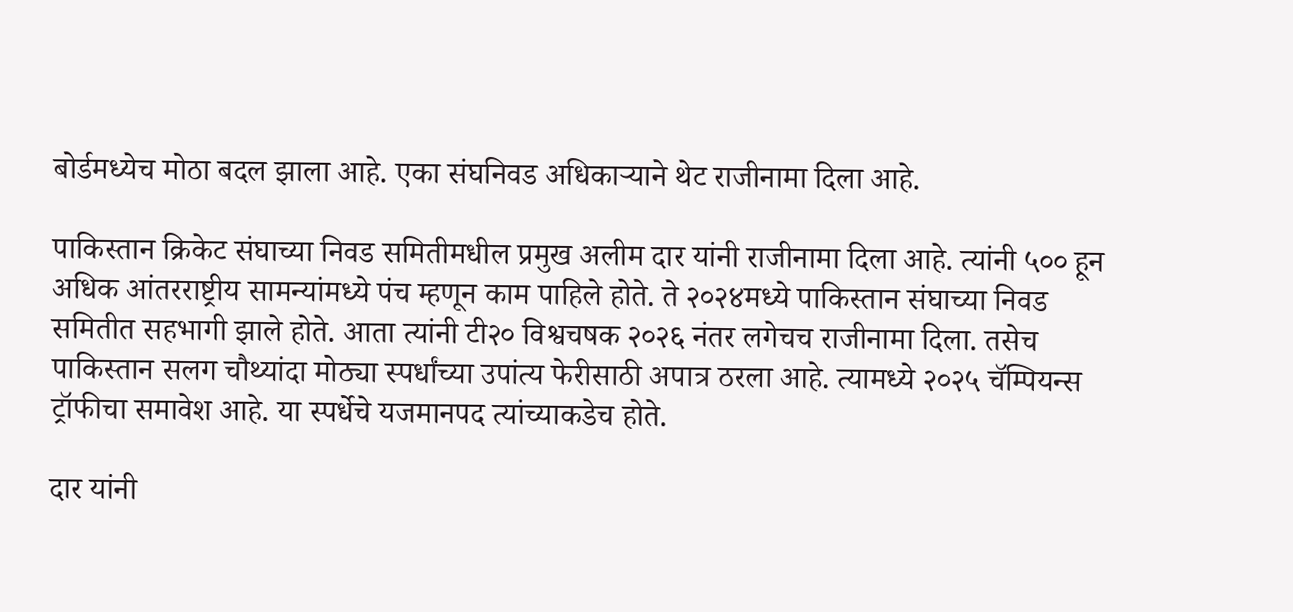बोर्डमध्येच मोठा बदल झाला आहे. एका संघनिवड अधिकाऱ्याने थेट राजीनामा दिला आहे.

पाकिस्तान क्रिकेट संघाच्या निवड समितीमधील प्रमुख अलीम दार यांनी राजीनामा दिला आहे. त्यांनी ५०० हून अधिक आंतरराष्ट्रीय सामन्यांमध्ये पंच म्हणून काम पाहिले होते. ते २०२४मध्ये पाकिस्तान संघाच्या निवड समितीत सहभागी झाले होते. आता त्यांनी टी२० विश्वचषक २०२६ नंतर लगेचच राजीनामा दिला. तसेच पाकिस्तान सलग चौथ्यांदा मोठ्या स्पर्धांच्या उपांत्य फेरीसाठी अपात्र ठरला आहे. त्यामध्ये २०२५ चॅम्पियन्स ट्रॉफीचा समावेश आहे. या स्पर्धेचे यजमानपद त्यांच्याकडेच होते.

दार यांनी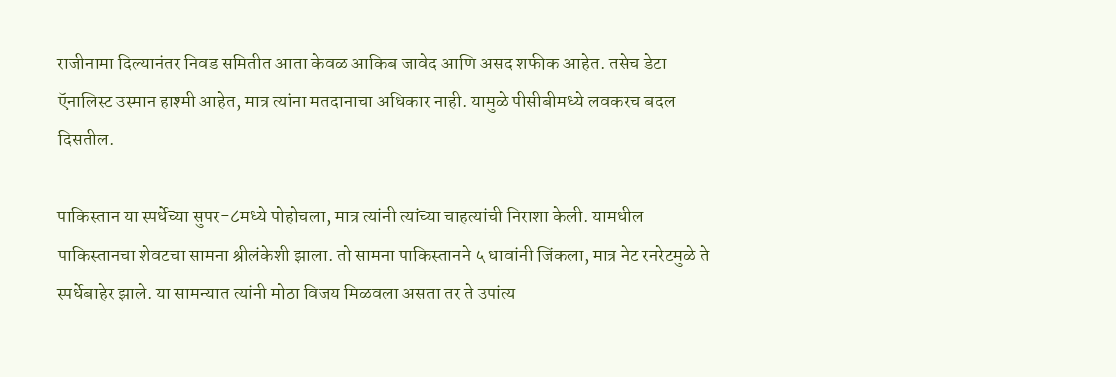राजीनामा दिल्यानंतर निवड समितीत आता केवळ आकिब जावेद आणि असद शफीक आहेत. तसेच डेटा ऍनालिस्ट उस्मान हाश्मी आहेत, मात्र त्यांना मतदानाचा अधिकार नाही. यामुळे पीसीबीमध्ये लवकरच बदल दिसतील.

पाकिस्तान या स्पर्धेच्या सुपर-८मध्ये पोहोचला, मात्र त्यांनी त्यांच्या चाहत्यांची निराशा केली. यामधील पाकिस्तानचा शेवटचा सामना श्रीलंकेशी झाला. तो सामना पाकिस्तानने ५ धावांनी जिंकला, मात्र नेट रनरेटमुळे ते स्पर्धेबाहेर झाले. या सामन्यात त्यांनी मोठा विजय मिळवला असता तर ते उपांत्य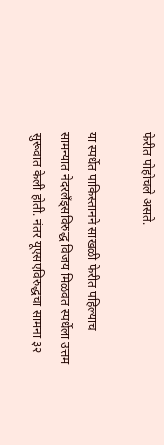फेरीत पोहोचले असते.

या स्पर्धेत पाकिस्तानने साखळी फेरीत पहिल्याच सामन्यात नेदरलॅंड्सविरुद्ध विजय मिळवत स्पर्धेला उत्तम सुरूवात केली होती. नंतर यूएसएविरुद्धचा सामना ३२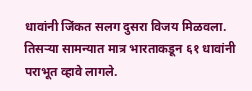धावांनी जिंकत सलग दुसरा विजय मिळवला. तिसऱ्या सामन्यात मात्र भारताकडून ६१ धावांनी पराभूत व्हावे लागले.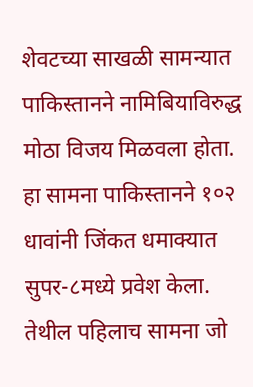शेवटच्या साखळी सामन्यात पाकिस्तानने नामिबियाविरुद्ध मोठा विजय मिळवला होता. हा सामना पाकिस्तानने १०२ धावांनी जिंकत धमाक्यात सुपर-८मध्ये प्रवेश केला. तेथील पहिलाच सामना जो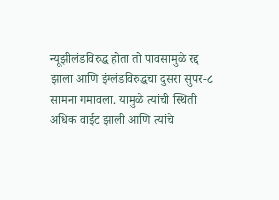न्यूझीलंडविरुद्ध होता तो पावसामुळे रद्द झाला आणि इंग्लंडविरुद्धचा दुसरा सुपर-८ सामना गमावला. यामुळे त्यांची स्थिती अधिक वाईट झाली आणि त्यांचे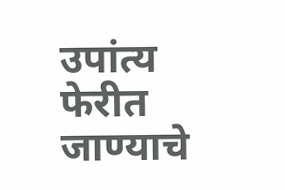उपांत्य फेरीत जाण्याचे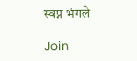स्वप्न भंगले

Join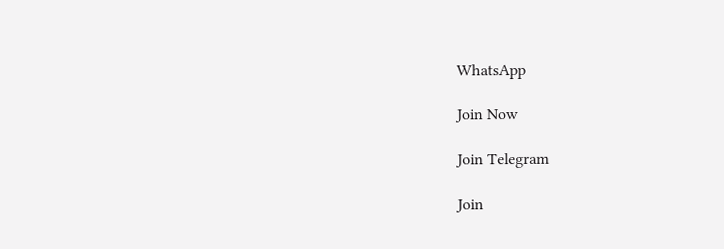WhatsApp

Join Now

Join Telegram

Join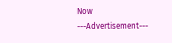Now
---Advertisement---